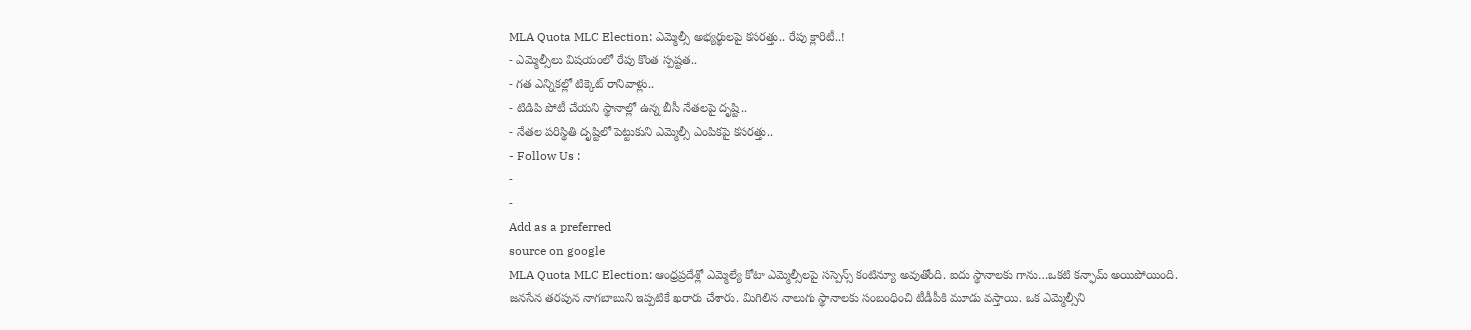MLA Quota MLC Election: ఎమ్మెల్సీ అభ్యర్థులపై కసరత్తు.. రేపు క్లారిటీ..!
- ఎమ్మెల్సీలు విషయంలో రేపు కొంత స్పష్టత..
- గత ఎన్నికల్లో టిక్కెట్ రానివాళ్లు..
- టిడిపి పోటీ చేయని స్థానాల్లో ఉన్న బీసీ నేతలపై దృష్టి..
- నేతల పరిస్థితి దృష్టిలో పెట్టుకుని ఎమ్మెల్సీ ఎంపికపై కసరత్తు..
- Follow Us :
-
-
Add as a preferred
source on google
MLA Quota MLC Election: ఆంధ్రప్రదేశ్లో ఎమ్మెల్యే కోటా ఎమ్మెల్సీలపై సస్పెన్స్ కంటిన్యూ అవుతోంది. ఐదు స్థానాలకు గాను…ఒకటి కన్ఫామ్ అయిపోయింది. జనసేన తరపున నాగబాబుని ఇప్పటికే ఖరారు చేశారు. మిగిలిన నాలుగు స్థానాలకు సంబంధించి టీడీపీకి మూడు వస్తాయి. ఒక ఎమ్మెల్సీని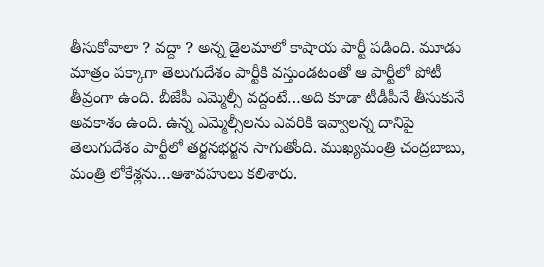తీసుకోవాలా ? వద్దా ? అన్న డైలమాలో కాషాయ పార్టీ పడింది. మూడు మాత్రం పక్కాగా తెలుగుదేశం పార్టీకి వస్తుండటంతో ఆ పార్టీలో పోటీ తీవ్రంగా ఉంది. బీజేపీ ఎమ్మెల్సీ వద్దంటే…అది కూడా టీడీపీనే తీసుకునే అవకాశం ఉంది. ఉన్న ఎమ్మెల్సీలను ఎవరికి ఇవ్వాలన్న దానిపై తెలుగుదేశం పార్టీలో తర్జనభర్జన సాగుతోంది. ముఖ్యమంత్రి చంద్రబాబు, మంత్రి లోకేశ్లను…ఆశావహులు కలిశారు.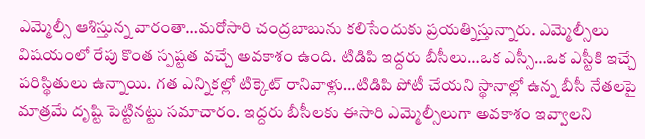ఎమ్మెల్సీ ఆశిస్తున్న వారంతా…మరోసారి చంద్రబాబును కలిసేందుకు ప్రయత్నిస్తున్నారు. ఎమ్మెల్సీలు విషయంలో రేపు కొంత స్పష్టత వచ్చే అవకాశం ఉంది. టిడిపి ఇద్దరు బీసీలు…ఒక ఎస్సీ…ఒక ఎస్టీకి ఇచ్చే పరిస్థితులు ఉన్నాయి. గత ఎన్నికల్లో టిక్కెట్ రానివాళ్లు…టిడిపి పోటీ చేయని స్థానాల్లో ఉన్న బీసీ నేతలపై మాత్రమే దృష్టి పెట్టినట్టు సమాచారం. ఇద్దరు బీసీలకు ఈసారి ఎమ్మెల్సీలుగా అవకాశం ఇవ్వాలని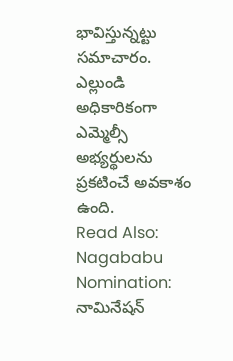భావిస్తున్నట్టు సమాచారం. ఎల్లుండి అధికారికంగా ఎమ్మెల్సీ అభ్యర్థులను ప్రకటించే అవకాశం ఉంది.
Read Also: Nagababu Nomination: నామినేషన్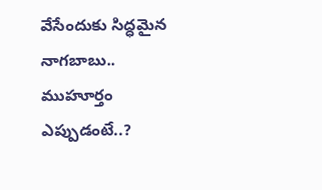వేసేందుకు సిద్ధమైన నాగబాబు.. ముహూర్తం ఎప్పుడంటే..?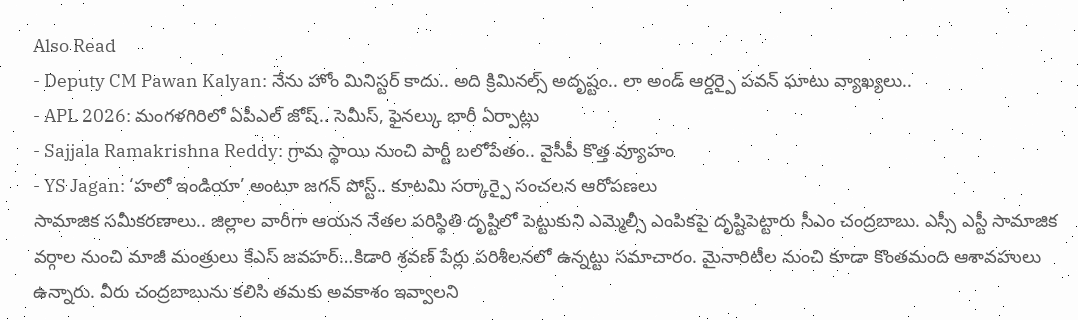Also Read
- Deputy CM Pawan Kalyan: నేను హోం మినిస్టర్ కాదు.. అది క్రిమినల్స్ అదృష్టం.. లా అండ్ ఆర్డర్పై పవన్ ఘాటు వ్యాఖ్యలు..
- APL 2026: మంగళగిరిలో ఏపీఎల్ జోష్.. సెమీస్, ఫైనల్కు భారీ ఏర్పాట్లు
- Sajjala Ramakrishna Reddy: గ్రామ స్థాయి నుంచి పార్టీ బలోపేతం.. వైసీపీ కొత్త వ్యూహం
- YS Jagan: ‘హలో ఇండియా’ అంటూ జగన్ పోస్ట్.. కూటమి సర్కార్పై సంచలన ఆరోపణలు
సామాజిక సమీకరణాలు.. జిల్లాల వారీగా ఆయన నేతల పరిస్థితి దృష్టిలో పెట్టుకుని ఎమ్మెల్సీ ఎంపికపై దృష్టిపెట్టారు సీఎం చంద్రబాబు. ఎస్సీ ఎస్టీ సామాజిక వర్గాల నుంచి మాజీ మంత్రులు కేఎస్ జవహర్…కిడారి శ్రవణ్ పేర్లు పరిశీలనలో ఉన్నట్టు సమాచారం. మైనారిటీల నుంచి కూడా కొంతమంది ఆశావహులు ఉన్నారు. వీరు చంద్రబాబును కలిసి తమకు అవకాశం ఇవ్వాలని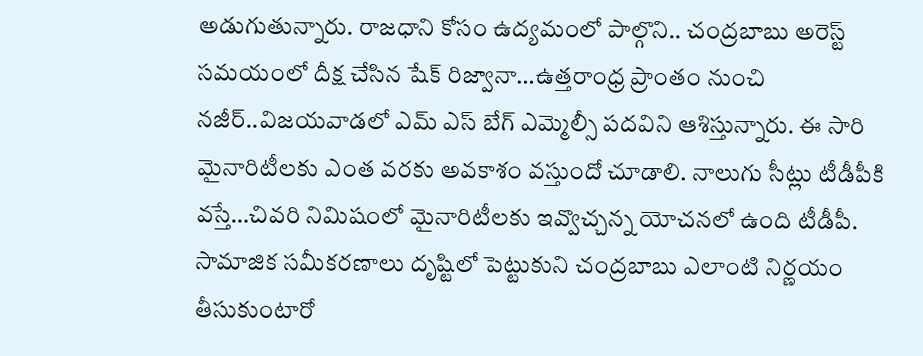అడుగుతున్నారు. రాజధాని కోసం ఉద్యమంలో పాల్గొని.. చంద్రబాబు అరెస్ట్ సమయంలో దీక్ష చేసిన షేక్ రిజ్వానా…ఉత్తరాంధ్ర ప్రాంతం నుంచి నజీర్..విజయవాడలో ఎమ్ ఎస్ బేగ్ ఎమ్మెల్సీ పదవిని ఆశిస్తున్నారు. ఈ సారి మైనారిటీలకు ఎంత వరకు అవకాశం వస్తుందో చూడాలి. నాలుగు సీట్లు టీడీపీకి వస్తే…చివరి నిమిషంలో మైనారిటీలకు ఇవ్వొచ్చన్న యోచనలో ఉంది టీడీపీ. సామాజిక సమీకరణాలు దృష్టిలో పెట్టుకుని చంద్రబాబు ఎలాంటి నిర్ణయం తీసుకుంటారో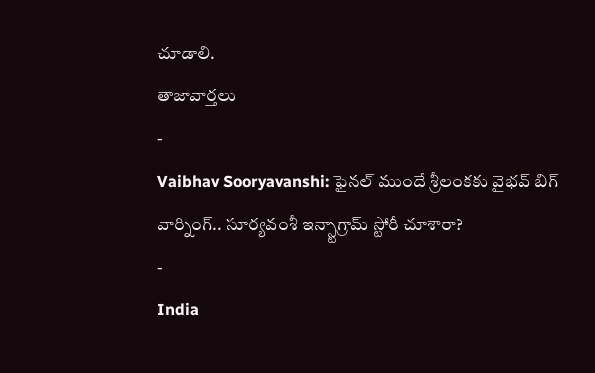చూడాలి.
తాజావార్తలు
-
Vaibhav Sooryavanshi: ఫైనల్ ముందే శ్రీలంకకు వైభవ్ బిగ్ వార్నింగ్.. సూర్యవంశీ ఇన్స్టాగ్రామ్ స్టోరీ చూశారా?
-
India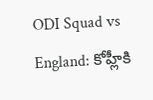ODI Squad vs England: కోహ్లీకి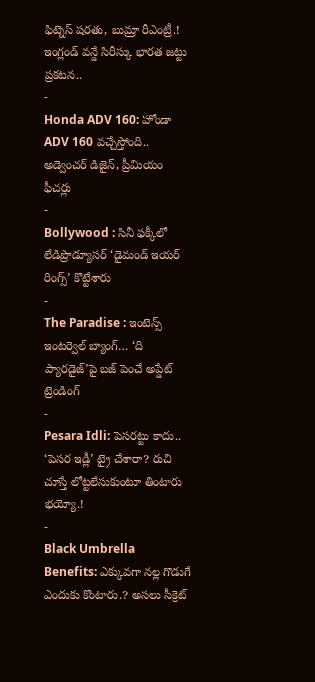ఫిట్నెస్ షరతు, బుమ్రా రీఎంట్రీ.! ఇంగ్లండ్ వన్డే సిరీస్కు భారత జట్టు ప్రకటన..
-
Honda ADV 160: హోండా ADV 160 వచ్చేస్తోంది.. అడ్వెంచర్ డిజైన్, ప్రీమియం ఫీచర్లు
-
Bollywood : సినీ ఫక్కీలో లేడిప్రొడ్యూసర్ ‘డైమండ్ ఇయర్ రింగ్స్’ కొట్టేశారు
-
The Paradise : ఇంటెన్స్ ఇంటర్వెల్ బ్యాంగ్… ‘ది ప్యారడైజ్’పై బజ్ పెంచే అప్డేట్
ట్రెండింగ్
-
Pesara Idli: పెసరట్టు కాదు.. ‘పెసర ఇడ్లీ’ ట్రై చేశారా? రుచి చూస్తే లోట్టలేసుకుంటూ తింటారు భయ్యో.!
-
Black Umbrella Benefits: ఎక్కువగా నల్ల గొడుగే ఎందుకు కొంటారు.? అసలు సీక్రెట్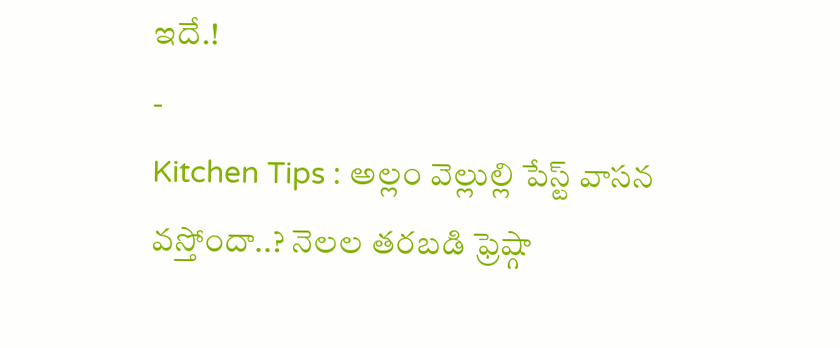ఇదే.!
-
Kitchen Tips : అల్లం వెల్లుల్లి పేస్ట్ వాసన వస్తోందా..? నెలల తరబడి ఫ్రెష్గా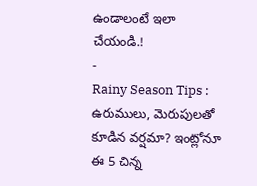ఉండాలంటే ఇలా చేయండి.!
-
Rainy Season Tips : ఉరుములు, మెరుపులతో కూడిన వర్షమా? ఇంట్లోనూ ఈ 5 చిన్న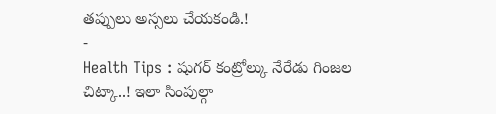తప్పులు అస్సలు చేయకండి.!
-
Health Tips : షుగర్ కంట్రోల్కు నేరేడు గింజల చిట్కా..! ఇలా సింపుల్గా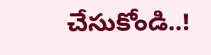చేసుకోండి..!